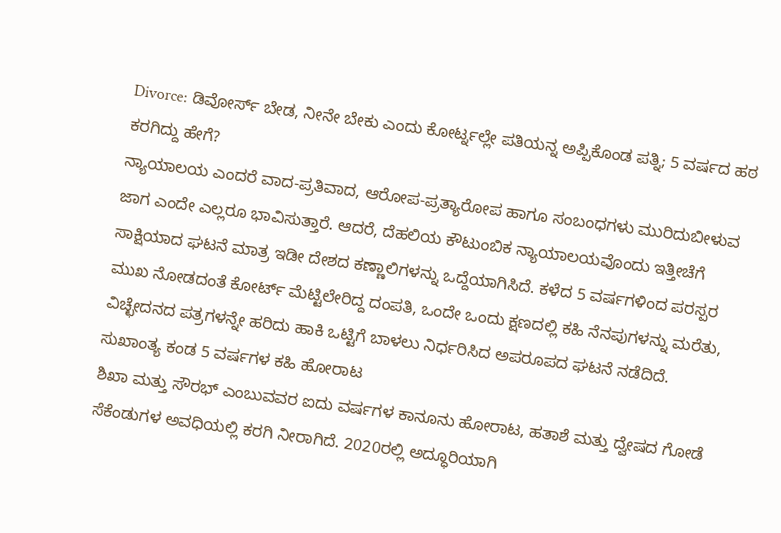Divorce: ಡಿವೋರ್ಸ್ ಬೇಡ, ನೀನೇ ಬೇಕು ಎಂದು ಕೋರ್ಟ್ನಲ್ಲೇ ಪತಿಯನ್ನ ಅಪ್ಪಿಕೊಂಡ ಪತ್ನಿ; 5 ವರ್ಷದ ಹಠ ಕರಗಿದ್ದು ಹೇಗೆ?
ನ್ಯಾಯಾಲಯ ಎಂದರೆ ವಾದ-ಪ್ರತಿವಾದ, ಆರೋಪ-ಪ್ರತ್ಯಾರೋಪ ಹಾಗೂ ಸಂಬಂಧಗಳು ಮುರಿದುಬೀಳುವ ಜಾಗ ಎಂದೇ ಎಲ್ಲರೂ ಭಾವಿಸುತ್ತಾರೆ. ಆದರೆ, ದೆಹಲಿಯ ಕೌಟುಂಬಿಕ ನ್ಯಾಯಾಲಯವೊಂದು ಇತ್ತೀಚೆಗೆ ಸಾಕ್ಷಿಯಾದ ಘಟನೆ ಮಾತ್ರ ಇಡೀ ದೇಶದ ಕಣ್ಣಾಲಿಗಳನ್ನು ಒದ್ದೆಯಾಗಿಸಿದೆ. ಕಳೆದ 5 ವರ್ಷಗಳಿಂದ ಪರಸ್ಪರ ಮುಖ ನೋಡದಂತೆ ಕೋರ್ಟ್ ಮೆಟ್ಟಿಲೇರಿದ್ದ ದಂಪತಿ, ಒಂದೇ ಒಂದು ಕ್ಷಣದಲ್ಲಿ ಕಹಿ ನೆನಪುಗಳನ್ನು ಮರೆತು, ವಿಚ್ಛೇದನದ ಪತ್ರಗಳನ್ನೇ ಹರಿದು ಹಾಕಿ ಒಟ್ಟಿಗೆ ಬಾಳಲು ನಿರ್ಧರಿಸಿದ ಅಪರೂಪದ ಘಟನೆ ನಡೆದಿದೆ.
ಸುಖಾಂತ್ಯ ಕಂಡ 5 ವರ್ಷಗಳ ಕಹಿ ಹೋರಾಟ
ಶಿಖಾ ಮತ್ತು ಸೌರಭ್ ಎಂಬುವವರ ಐದು ವರ್ಷಗಳ ಕಾನೂನು ಹೋರಾಟ, ಹತಾಶೆ ಮತ್ತು ದ್ವೇಷದ ಗೋಡೆ ಸೆಕೆಂಡುಗಳ ಅವಧಿಯಲ್ಲಿ ಕರಗಿ ನೀರಾಗಿದೆ. 2020ರಲ್ಲಿ ಅದ್ಧೂರಿಯಾಗಿ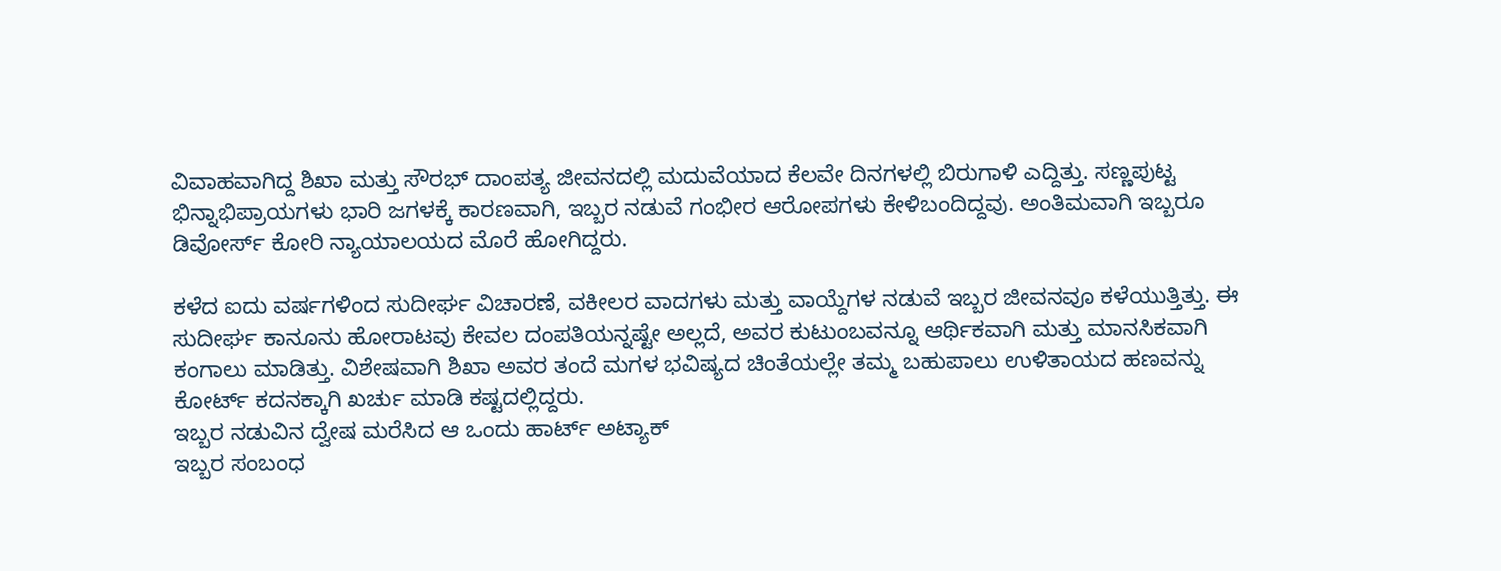ವಿವಾಹವಾಗಿದ್ದ ಶಿಖಾ ಮತ್ತು ಸೌರಭ್ ದಾಂಪತ್ಯ ಜೀವನದಲ್ಲಿ ಮದುವೆಯಾದ ಕೆಲವೇ ದಿನಗಳಲ್ಲಿ ಬಿರುಗಾಳಿ ಎದ್ದಿತ್ತು. ಸಣ್ಣಪುಟ್ಟ ಭಿನ್ನಾಭಿಪ್ರಾಯಗಳು ಭಾರಿ ಜಗಳಕ್ಕೆ ಕಾರಣವಾಗಿ, ಇಬ್ಬರ ನಡುವೆ ಗಂಭೀರ ಆರೋಪಗಳು ಕೇಳಿಬಂದಿದ್ದವು. ಅಂತಿಮವಾಗಿ ಇಬ್ಬರೂ ಡಿವೋರ್ಸ್ ಕೋರಿ ನ್ಯಾಯಾಲಯದ ಮೊರೆ ಹೋಗಿದ್ದರು.

ಕಳೆದ ಐದು ವರ್ಷಗಳಿಂದ ಸುದೀರ್ಘ ವಿಚಾರಣೆ, ವಕೀಲರ ವಾದಗಳು ಮತ್ತು ವಾಯ್ದೆಗಳ ನಡುವೆ ಇಬ್ಬರ ಜೀವನವೂ ಕಳೆಯುತ್ತಿತ್ತು. ಈ ಸುದೀರ್ಘ ಕಾನೂನು ಹೋರಾಟವು ಕೇವಲ ದಂಪತಿಯನ್ನಷ್ಟೇ ಅಲ್ಲದೆ, ಅವರ ಕುಟುಂಬವನ್ನೂ ಆರ್ಥಿಕವಾಗಿ ಮತ್ತು ಮಾನಸಿಕವಾಗಿ ಕಂಗಾಲು ಮಾಡಿತ್ತು. ವಿಶೇಷವಾಗಿ ಶಿಖಾ ಅವರ ತಂದೆ ಮಗಳ ಭವಿಷ್ಯದ ಚಿಂತೆಯಲ್ಲೇ ತಮ್ಮ ಬಹುಪಾಲು ಉಳಿತಾಯದ ಹಣವನ್ನು ಕೋರ್ಟ್ ಕದನಕ್ಕಾಗಿ ಖರ್ಚು ಮಾಡಿ ಕಷ್ಟದಲ್ಲಿದ್ದರು.
ಇಬ್ಬರ ನಡುವಿನ ದ್ವೇಷ ಮರೆಸಿದ ಆ ಒಂದು ಹಾರ್ಟ್ ಅಟ್ಯಾಕ್
ಇಬ್ಬರ ಸಂಬಂಧ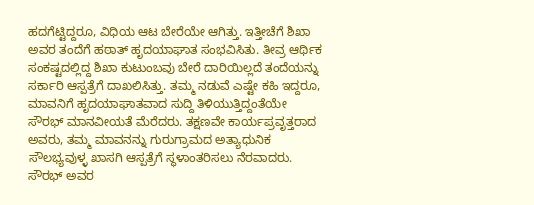ಹದಗೆಟ್ಟಿದ್ದರೂ, ವಿಧಿಯ ಆಟ ಬೇರೆಯೇ ಆಗಿತ್ತು. ಇತ್ತೀಚೆಗೆ ಶಿಖಾ ಅವರ ತಂದೆಗೆ ಹಠಾತ್ ಹೃದಯಾಘಾತ ಸಂಭವಿಸಿತು. ತೀವ್ರ ಆರ್ಥಿಕ ಸಂಕಷ್ಟದಲ್ಲಿದ್ದ ಶಿಖಾ ಕುಟುಂಬವು ಬೇರೆ ದಾರಿಯಿಲ್ಲದೆ ತಂದೆಯನ್ನು ಸರ್ಕಾರಿ ಆಸ್ಪತ್ರೆಗೆ ದಾಖಲಿಸಿತ್ತು. ತಮ್ಮ ನಡುವೆ ಎಷ್ಟೇ ಕಹಿ ಇದ್ದರೂ, ಮಾವನಿಗೆ ಹೃದಯಾಘಾತವಾದ ಸುದ್ದಿ ತಿಳಿಯುತ್ತಿದ್ದಂತೆಯೇ ಸೌರಭ್ ಮಾನವೀಯತೆ ಮೆರೆದರು. ತಕ್ಷಣವೇ ಕಾರ್ಯಪ್ರವೃತ್ತರಾದ ಅವರು, ತಮ್ಮ ಮಾವನನ್ನು ಗುರುಗ್ರಾಮದ ಅತ್ಯಾಧುನಿಕ ಸೌಲಭ್ಯವುಳ್ಳ ಖಾಸಗಿ ಆಸ್ಪತ್ರೆಗೆ ಸ್ಥಳಾಂತರಿಸಲು ನೆರವಾದರು. ಸೌರಭ್ ಅವರ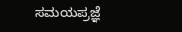ಸಮಯಪ್ರಜ್ಞೆ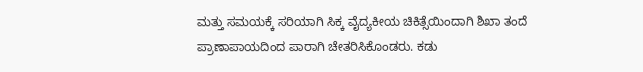ಮತ್ತು ಸಮಯಕ್ಕೆ ಸರಿಯಾಗಿ ಸಿಕ್ಕ ವೈದ್ಯಕೀಯ ಚಿಕಿತ್ಸೆಯಿಂದಾಗಿ ಶಿಖಾ ತಂದೆ ಪ್ರಾಣಾಪಾಯದಿಂದ ಪಾರಾಗಿ ಚೇತರಿಸಿಕೊಂಡರು. ಕಡು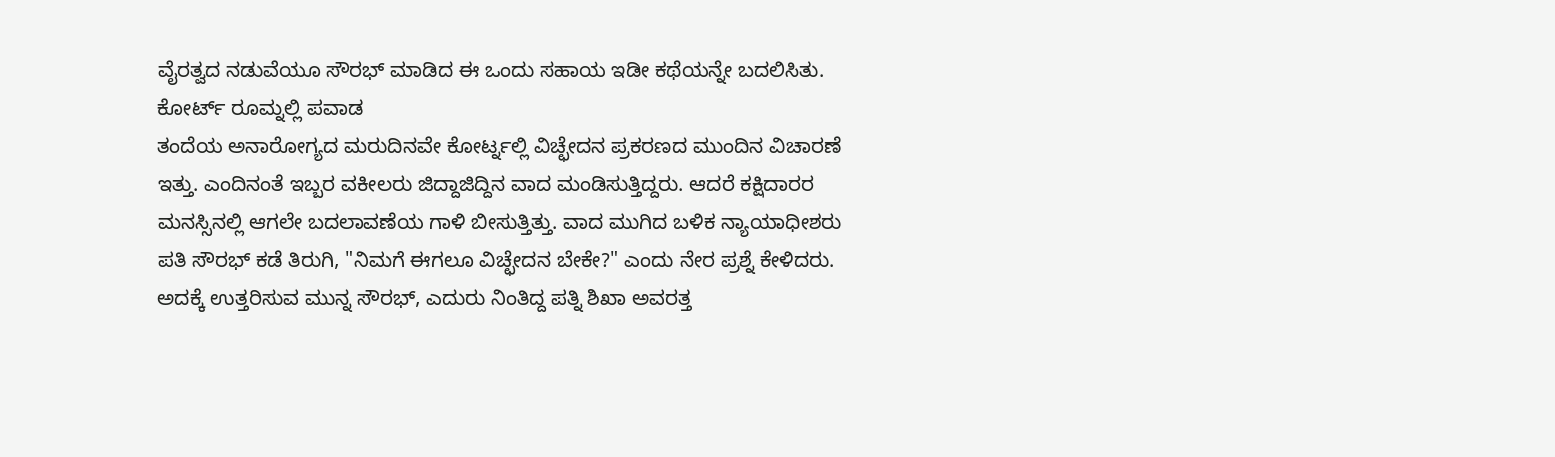ವೈರತ್ವದ ನಡುವೆಯೂ ಸೌರಭ್ ಮಾಡಿದ ಈ ಒಂದು ಸಹಾಯ ಇಡೀ ಕಥೆಯನ್ನೇ ಬದಲಿಸಿತು.
ಕೋರ್ಟ್ ರೂಮ್ನಲ್ಲಿ ಪವಾಡ
ತಂದೆಯ ಅನಾರೋಗ್ಯದ ಮರುದಿನವೇ ಕೋರ್ಟ್ನಲ್ಲಿ ವಿಚ್ಛೇದನ ಪ್ರಕರಣದ ಮುಂದಿನ ವಿಚಾರಣೆ ಇತ್ತು. ಎಂದಿನಂತೆ ಇಬ್ಬರ ವಕೀಲರು ಜಿದ್ದಾಜಿದ್ದಿನ ವಾದ ಮಂಡಿಸುತ್ತಿದ್ದರು. ಆದರೆ ಕಕ್ಷಿದಾರರ ಮನಸ್ಸಿನಲ್ಲಿ ಆಗಲೇ ಬದಲಾವಣೆಯ ಗಾಳಿ ಬೀಸುತ್ತಿತ್ತು. ವಾದ ಮುಗಿದ ಬಳಿಕ ನ್ಯಾಯಾಧೀಶರು ಪತಿ ಸೌರಭ್ ಕಡೆ ತಿರುಗಿ, "ನಿಮಗೆ ಈಗಲೂ ವಿಚ್ಛೇದನ ಬೇಕೇ?" ಎಂದು ನೇರ ಪ್ರಶ್ನೆ ಕೇಳಿದರು. ಅದಕ್ಕೆ ಉತ್ತರಿಸುವ ಮುನ್ನ ಸೌರಭ್, ಎದುರು ನಿಂತಿದ್ದ ಪತ್ನಿ ಶಿಖಾ ಅವರತ್ತ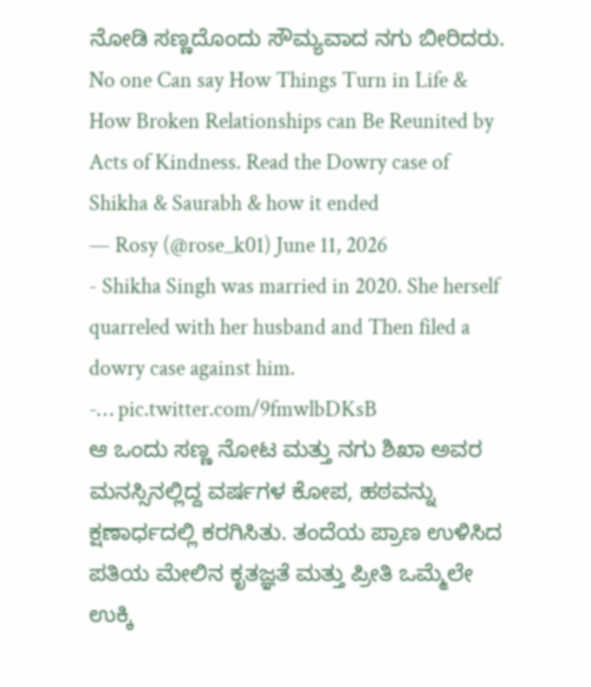ನೋಡಿ ಸಣ್ಣದೊಂದು ಸೌಮ್ಯವಾದ ನಗು ಬೀರಿದರು.
No one Can say How Things Turn in Life & How Broken Relationships can Be Reunited by Acts of Kindness. Read the Dowry case of Shikha & Saurabh & how it ended
— Rosy (@rose_k01) June 11, 2026
- Shikha Singh was married in 2020. She herself quarreled with her husband and Then filed a dowry case against him.
-… pic.twitter.com/9fmwlbDKsB
ಆ ಒಂದು ಸಣ್ಣ ನೋಟ ಮತ್ತು ನಗು ಶಿಖಾ ಅವರ ಮನಸ್ಸಿನಲ್ಲಿದ್ದ ವರ್ಷಗಳ ಕೋಪ, ಹಠವನ್ನು ಕ್ಷಣಾರ್ಧದಲ್ಲಿ ಕರಗಿಸಿತು. ತಂದೆಯ ಪ್ರಾಣ ಉಳಿಸಿದ ಪತಿಯ ಮೇಲಿನ ಕೃತಜ್ಞತೆ ಮತ್ತು ಪ್ರೀತಿ ಒಮ್ಮೆಲೇ ಉಕ್ಕಿ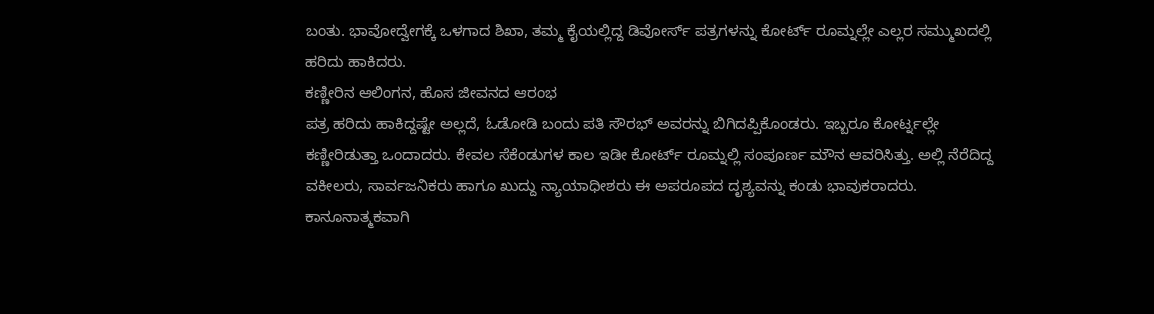ಬಂತು. ಭಾವೋದ್ವೇಗಕ್ಕೆ ಒಳಗಾದ ಶಿಖಾ, ತಮ್ಮ ಕೈಯಲ್ಲಿದ್ದ ಡಿವೋರ್ಸ್ ಪತ್ರಗಳನ್ನು ಕೋರ್ಟ್ ರೂಮ್ನಲ್ಲೇ ಎಲ್ಲರ ಸಮ್ಮುಖದಲ್ಲಿ ಹರಿದು ಹಾಕಿದರು.
ಕಣ್ಣೀರಿನ ಆಲಿಂಗನ, ಹೊಸ ಜೀವನದ ಆರಂಭ
ಪತ್ರ ಹರಿದು ಹಾಕಿದ್ದಷ್ಟೇ ಅಲ್ಲದೆ, ಓಡೋಡಿ ಬಂದು ಪತಿ ಸೌರಭ್ ಅವರನ್ನು ಬಿಗಿದಪ್ಪಿಕೊಂಡರು. ಇಬ್ಬರೂ ಕೋರ್ಟ್ನಲ್ಲೇ ಕಣ್ಣೀರಿಡುತ್ತಾ ಒಂದಾದರು. ಕೇವಲ ಸೆಕೆಂಡುಗಳ ಕಾಲ ಇಡೀ ಕೋರ್ಟ್ ರೂಮ್ನಲ್ಲಿ ಸಂಪೂರ್ಣ ಮೌನ ಆವರಿಸಿತ್ತು. ಅಲ್ಲಿ ನೆರೆದಿದ್ದ ವಕೀಲರು, ಸಾರ್ವಜನಿಕರು ಹಾಗೂ ಖುದ್ದು ನ್ಯಾಯಾಧೀಶರು ಈ ಅಪರೂಪದ ದೃಶ್ಯವನ್ನು ಕಂಡು ಭಾವುಕರಾದರು. ಕಾನೂನಾತ್ಮಕವಾಗಿ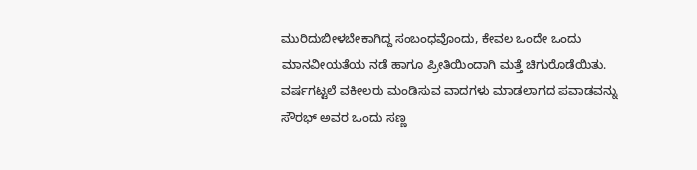ಮುರಿದುಬೀಳಬೇಕಾಗಿದ್ದ ಸಂಬಂಧವೊಂದು, ಕೇವಲ ಒಂದೇ ಒಂದು ಮಾನವೀಯತೆಯ ನಡೆ ಹಾಗೂ ಪ್ರೀತಿಯಿಂದಾಗಿ ಮತ್ತೆ ಚಿಗುರೊಡೆಯಿತು. ವರ್ಷಗಟ್ಟಲೆ ವಕೀಲರು ಮಂಡಿಸುವ ವಾದಗಳು ಮಾಡಲಾಗದ ಪವಾಡವನ್ನು ಸೌರಭ್ ಅವರ ಒಂದು ಸಣ್ಣ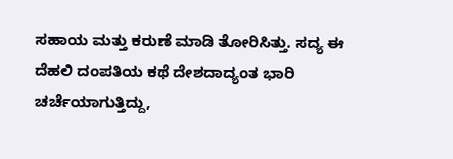ಸಹಾಯ ಮತ್ತು ಕರುಣೆ ಮಾಡಿ ತೋರಿಸಿತ್ತು. ಸದ್ಯ ಈ ದೆಹಲಿ ದಂಪತಿಯ ಕಥೆ ದೇಶದಾದ್ಯಂತ ಭಾರಿ ಚರ್ಚೆಯಾಗುತ್ತಿದ್ದು,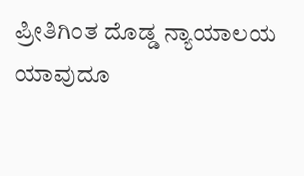ಪ್ರೀತಿಗಿಂತ ದೊಡ್ಡ ನ್ಯಾಯಾಲಯ ಯಾವುದೂ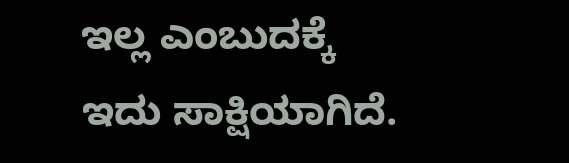ಇಲ್ಲ ಎಂಬುದಕ್ಕೆ ಇದು ಸಾಕ್ಷಿಯಾಗಿದೆ.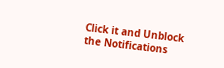Click it and Unblock the Notifications